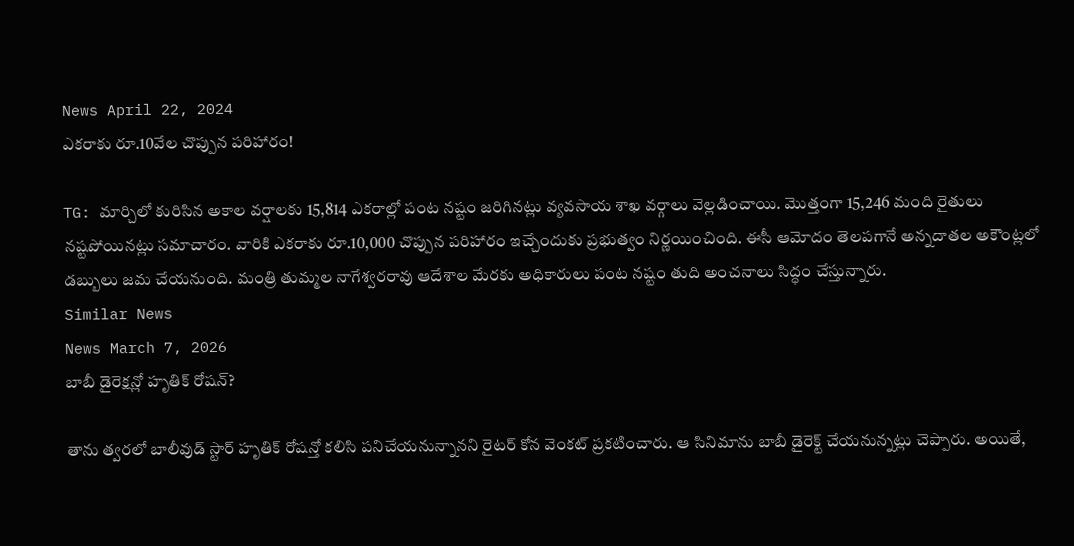News April 22, 2024
ఎకరాకు రూ.10వేల చొప్పున పరిహారం!

TG: మార్చిలో కురిసిన అకాల వర్షాలకు 15,814 ఎకరాల్లో పంట నష్టం జరిగినట్లు వ్యవసాయ శాఖ వర్గాలు వెల్లడించాయి. మొత్తంగా 15,246 మంది రైతులు నష్టపోయినట్లు సమాచారం. వారికి ఎకరాకు రూ.10,000 చొప్పున పరిహారం ఇచ్చేందుకు ప్రభుత్వం నిర్ణయించింది. ఈసీ ఆమోదం తెలపగానే అన్నదాతల అకౌంట్లలో డబ్బులు జమ చేయనుంది. మంత్రి తుమ్మల నాగేశ్వరరావు ఆదేశాల మేరకు అధికారులు పంట నష్టం తుది అంచనాలు సిద్ధం చేస్తున్నారు.
Similar News
News March 7, 2026
బాబీ డైరెక్షన్లో హృతిక్ రోషన్?

తాను త్వరలో బాలీవుడ్ స్టార్ హృతిక్ రోషన్తో కలిసి పనిచేయనున్నానని రైటర్ కోన వెంకట్ ప్రకటించారు. ఆ సినిమాను బాబీ డైరెక్ట్ చేయనున్నట్లు చెప్పారు. అయితే,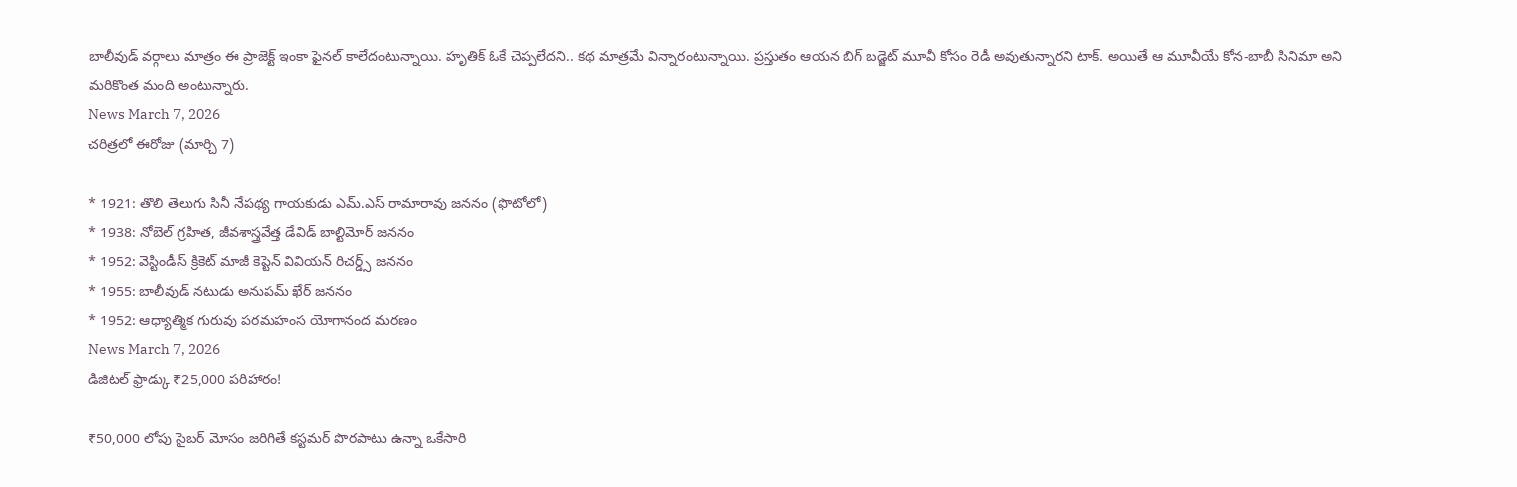బాలీవుడ్ వర్గాలు మాత్రం ఈ ప్రాజెక్ట్ ఇంకా ఫైనల్ కాలేదంటున్నాయి. హృతిక్ ఓకే చెప్పలేదని.. కథ మాత్రమే విన్నారంటున్నాయి. ప్రస్తుతం ఆయన బిగ్ బడ్జెట్ మూవీ కోసం రెడీ అవుతున్నారని టాక్. అయితే ఆ మూవీయే కోన-బాబీ సినిమా అని మరికొంత మంది అంటున్నారు.
News March 7, 2026
చరిత్రలో ఈరోజు (మార్చి 7)

* 1921: తొలి తెలుగు సినీ నేపథ్య గాయకుడు ఎమ్.ఎస్ రామారావు జననం (ఫొటోలో)
* 1938: నోబెల్ గ్రహిత, జీవశాస్త్రవేత్త డేవిడ్ బాల్టిమోర్ జననం
* 1952: వెస్టిండీస్ క్రికెట్ మాజీ కెప్టెన్ వివియన్ రిచర్డ్స్ జననం
* 1955: బాలీవుడ్ నటుడు అనుపమ్ ఖేర్ జననం
* 1952: ఆధ్యాత్మిక గురువు పరమహంస యోగానంద మరణం
News March 7, 2026
డిజిటల్ ఫ్రాడ్కు ₹25,000 పరిహారం!

₹50,000 లోపు సైబర్ మోసం జరిగితే కస్టమర్ పొరపాటు ఉన్నా ఒకేసారి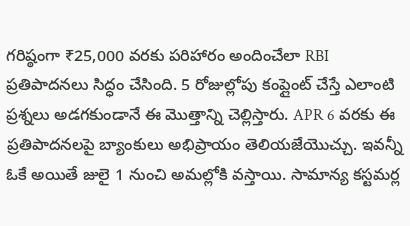గరిష్ఠంగా ₹25,000 వరకు పరిహారం అందించేలా RBI ప్రతిపాదనలు సిద్ధం చేసింది. 5 రోజుల్లోపు కంప్లైంట్ చేస్తే ఎలాంటి ప్రశ్నలు అడగకుండానే ఈ మొత్తాన్ని చెల్లిస్తారు. APR 6 వరకు ఈ ప్రతిపాదనలపై బ్యాంకులు అభిప్రాయం తెలియజేయొచ్చు. ఇవన్నీ ఓకే అయితే జులై 1 నుంచి అమల్లోకి వస్తాయి. సామాన్య కస్టమర్ల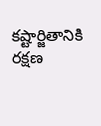కష్టార్జితానికి రక్షణ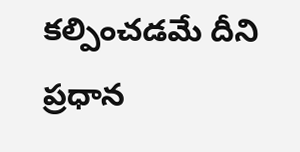కల్పించడమే దీని ప్రధాన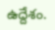ఉద్దేశం.